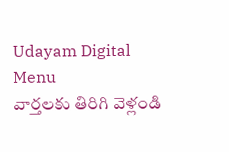Udayam Digital
Menu
వార్తలకు తిరిగి వెళ్లండి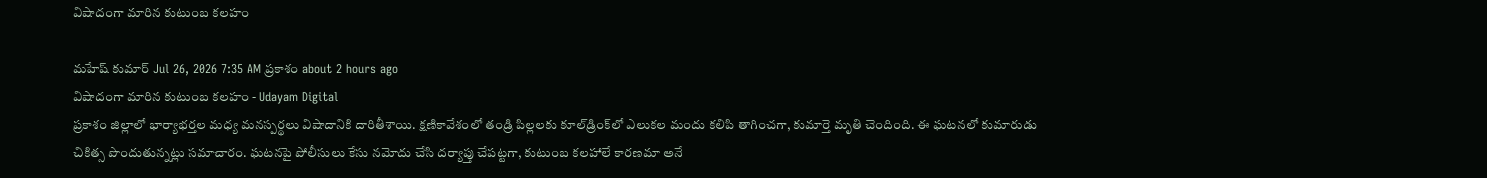విషాదంగా మారిన కుటుంబ కలహం

మహేష్ కుమార్ Jul 26, 2026 7:35 AM ప్రకాశం about 2 hours ago
విషాదంగా మారిన కుటుంబ కలహం - Udayam Digital
ప్రకాశం జిల్లాలో భార్యాభర్తల మధ్య మనస్పర్థలు విషాదానికి దారితీశాయి. క్షణికావేశంలో తండ్రి పిల్లలకు కూల్‌డ్రింక్‌లో ఎలుకల మందు కలిపి తాగించగా, కుమార్తె మృతి చెందింది. ఈ ఘటనలో కుమారుడు చికిత్స పొందుతున్నట్లు సమాచారం. ఘటనపై పోలీసులు కేసు నమోదు చేసి దర్యాప్తు చేపట్టగా, కుటుంబ కలహాలే కారణమా అనే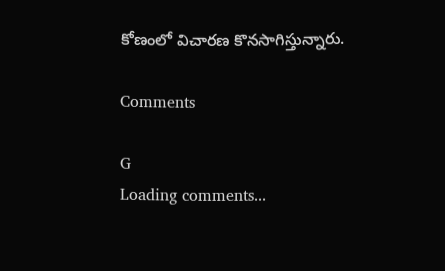కోణంలో విచారణ కొనసాగిస్తున్నారు.

Comments

G
Loading comments...